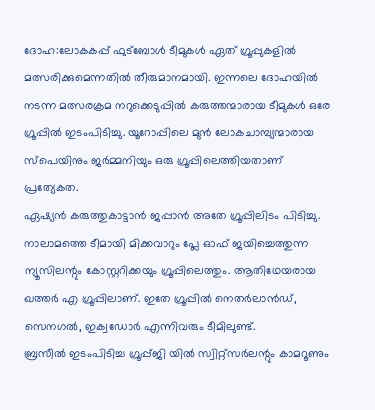ദോഹ:ലോകകപ്പ് ഫുട്ബോൾ ടീമുകൾ ഏത് ഗ്രൂപ്പുകളിൽ മത്സരിക്കുമെന്നതിൽ തീരുമാനമായി. ഇന്നലെ ദോഹയിൽ നടന്ന മത്സരക്രമ നറുക്കെടുപ്പിൽ കരുത്തന്മാരായ ടീമുകൾ ഒരേ ഗ്രൂപ്പിൽ ഇടംപിടിച്ചു. യൂറോപ്പിലെ മുൻ ലോകചാമ്പ്യന്മാരായ സ്പെയിനും ജർമ്മനിയും ഒരു ഗ്രൂപ്പിലെത്തിയതാണ് പ്രത്യേകത.
ഏഷ്യൻ കരുത്തുകാട്ടാൻ ജപ്പാൻ അതേ ഗ്രൂപ്പിലിടം പിടിച്ചു. നാലാമത്തെ ടീമായി മിക്കവാറും പ്ലേ ഓഫ് ജയിച്ചെത്തുന്ന ന്യൂസിലന്റും കോസ്റ്ററിക്കയും ഗ്രൂപ്പിലെത്തും. ആതിഥേയരായ ഖത്തർ എ ഗ്രൂപ്പിലാണ്. ഇതേ ഗ്രൂപ്പിൽ നെതർലാൻഡ്, സെനഗൽ, ഇക്വഡോർ എന്നിവരും ടീമിലുണ്ട്.
ബ്രസീൽ ഇടംപിടിച്ച ഗ്രൂപ്പ്ജി യിൽ സ്വിറ്റ്സർലന്റും കാമറൂണും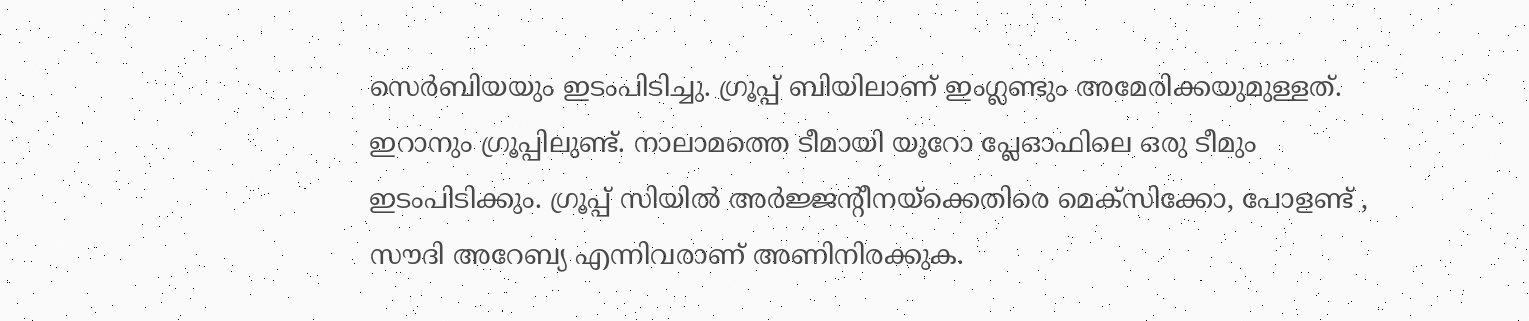സെർബിയയും ഇടംപിടിച്ചു. ഗ്രൂപ്പ് ബിയിലാണ് ഇംഗ്ലണ്ടും അമേരിക്കയുമുള്ളത്. ഇറാനും ഗ്രൂപ്പിലുണ്ട്. നാലാമത്തെ ടീമായി യൂറോ പ്ലേഓഫിലെ ഒരു ടീമും ഇടംപിടിക്കും. ഗ്രൂപ്പ് സിയിൽ അർജ്ജന്റീനയ്ക്കെതിരെ മെക്സിക്കോ, പോളണ്ട് , സൗദി അറേബ്യ എന്നിവരാണ് അണിനിരക്കുക.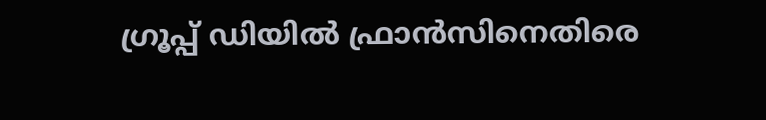ഗ്രൂപ്പ് ഡിയിൽ ഫ്രാൻസിനെതിരെ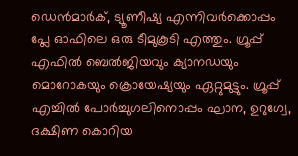ഡെൻമാർക്, ട്യൂണീഷ്യ എന്നിവർക്കൊപ്പം പ്ലേ ഓഫിലെ ഒരു ടീമുകൂടി എത്തും. ഗ്രൂപ്പ് എഫിൽ ബെൽജിയവും ക്യാനഡയും മൊറോകയും ക്രൊയേഷ്യയും ഏറ്റുമുട്ടും. ഗ്രൂപ്പ് എച്ചിൽ പോർച്ചുഗലിനൊപ്പം ഘാന, ഉറുഗ്വേ, ദക്ഷിണ കൊറിയ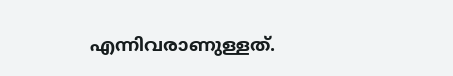എന്നിവരാണുള്ളത്.